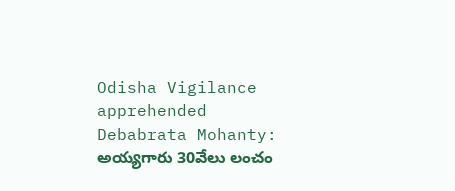Odisha Vigilance apprehended Debabrata Mohanty: అయ్యగారు 30వేలు లంచం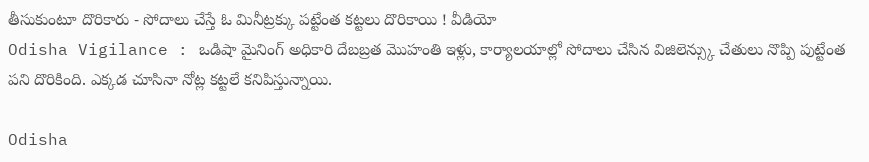తీసుకుంటూ దొరికారు - సోదాలు చేస్తే ఓ మినీట్రక్కు పట్టేంత కట్టలు దొరికాయి ! వీడియో
Odisha Vigilance : ఒడిషా మైనింగ్ అధికారి దేబబ్రత మొహంతి ఇళ్లు, కార్యాలయాల్లో సోదాలు చేసిన విజిలెన్స్కు చేతులు నొప్పి పుట్టేంత పని దొరికింది. ఎక్కడ చూసినా నోట్ల కట్టలే కనిపిస్తున్నాయి.

Odisha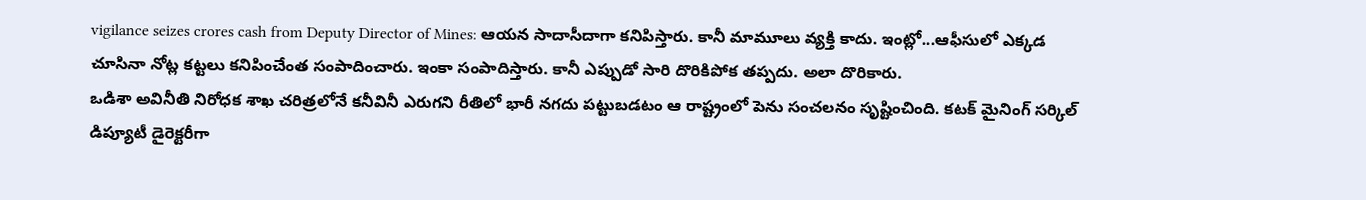vigilance seizes crores cash from Deputy Director of Mines: ఆయన సాదాసీదాగా కనిపిస్తారు. కానీ మామూలు వ్యక్తి కాదు. ఇంట్లో...ఆఫీసులో ఎక్కడ చూసినా నోట్ల కట్టలు కనిపించేంత సంపాదించారు. ఇంకా సంపాదిస్తారు. కానీ ఎప్పుడో సారి దొరికిపోక తప్పదు. అలా దొరికారు.
ఒడిశా అవినీతి నిరోధక శాఖ చరిత్రలోనే కనీవినీ ఎరుగని రీతిలో భారీ నగదు పట్టుబడటం ఆ రాష్ట్రంలో పెను సంచలనం సృష్టించింది. కటక్ మైనింగ్ సర్కిల్ డిప్యూటీ డైరెక్టరీగా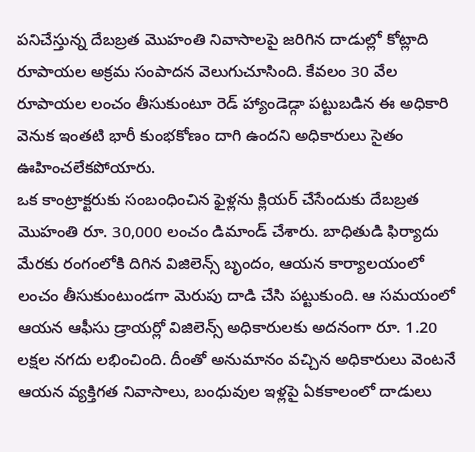పనిచేస్తున్న దేబబ్రత మొహంతి నివాసాలపై జరిగిన దాడుల్లో కోట్లాది రూపాయల అక్రమ సంపాదన వెలుగుచూసింది. కేవలం 30 వేల రూపాయల లంచం తీసుకుంటూ రెడ్ హ్యాండెడ్గా పట్టుబడిన ఈ అధికారి వెనుక ఇంతటి భారీ కుంభకోణం దాగి ఉందని అధికారులు సైతం ఊహించలేకపోయారు.
ఒక కాంట్రాక్టరుకు సంబంధించిన ఫైళ్లను క్లియర్ చేసేందుకు దేబబ్రత మొహంతి రూ. 30,000 లంచం డిమాండ్ చేశారు. బాధితుడి ఫిర్యాదు మేరకు రంగంలోకి దిగిన విజిలెన్స్ బృందం, ఆయన కార్యాలయంలో లంచం తీసుకుంటుండగా మెరుపు దాడి చేసి పట్టుకుంది. ఆ సమయంలో ఆయన ఆఫీసు డ్రాయర్లో విజిలెన్స్ అధికారులకు అదనంగా రూ. 1.20 లక్షల నగదు లభించింది. దీంతో అనుమానం వచ్చిన అధికారులు వెంటనే ఆయన వ్యక్తిగత నివాసాలు, బంధువుల ఇళ్లపై ఏకకాలంలో దాడులు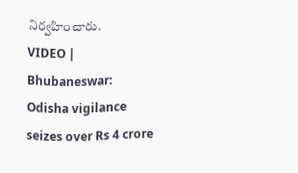నిర్వహించారు.
VIDEO | Bhubaneswar: Odisha vigilance seizes over Rs 4 crore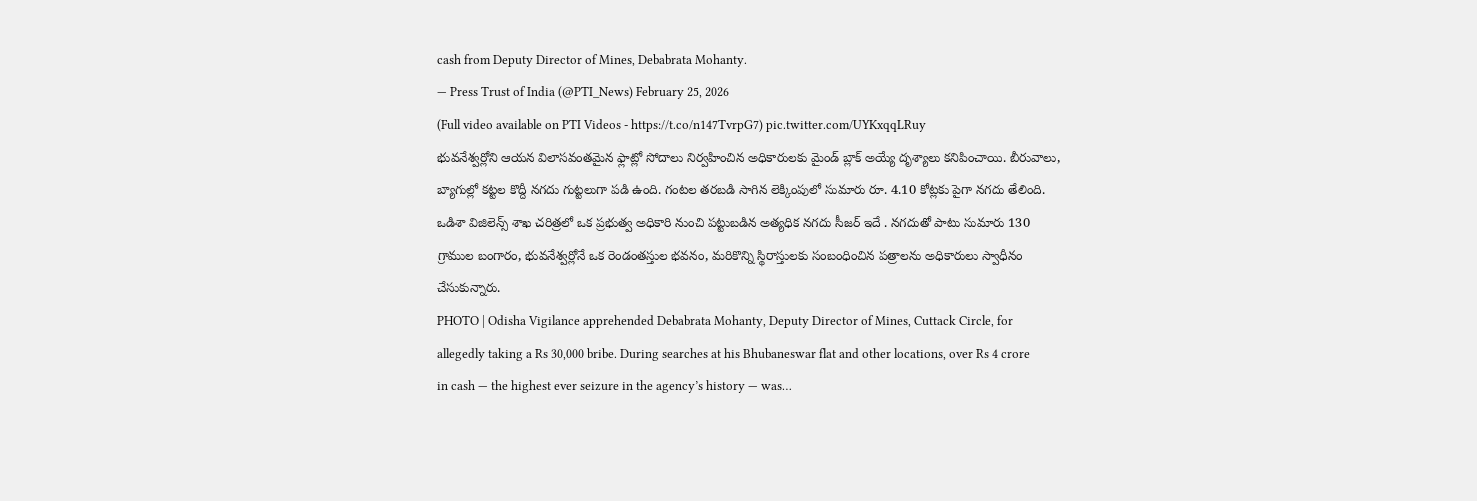cash from Deputy Director of Mines, Debabrata Mohanty.
— Press Trust of India (@PTI_News) February 25, 2026
(Full video available on PTI Videos - https://t.co/n147TvrpG7) pic.twitter.com/UYKxqqLRuy
భువనేశ్వర్లోని ఆయన విలాసవంతమైన ఫ్లాట్లో సోదాలు నిర్వహించిన అధికారులకు మైండ్ బ్లాక్ అయ్యే దృశ్యాలు కనిపించాయి. బీరువాలు, బ్యాగుల్లో కట్టల కొద్దీ నగదు గుట్టలుగా పడి ఉంది. గంటల తరబడి సాగిన లెక్కింపులో సుమారు రూ. 4.10 కోట్లకు పైగా నగదు తేలింది. ఒడిశా విజిలెన్స్ శాఖ చరిత్రలో ఒక ప్రభుత్వ అధికారి నుంచి పట్టుబడిన అత్యధిక నగదు సీజర్ ఇదే . నగదుతో పాటు సుమారు 130 గ్రాముల బంగారం, భువనేశ్వర్లోనే ఒక రెండంతస్తుల భవనం, మరికొన్ని స్థిరాస్తులకు సంబంధించిన పత్రాలను అధికారులు స్వాధీనం చేసుకున్నారు.
PHOTO | Odisha Vigilance apprehended Debabrata Mohanty, Deputy Director of Mines, Cuttack Circle, for allegedly taking a Rs 30,000 bribe. During searches at his Bhubaneswar flat and other locations, over Rs 4 crore in cash — the highest ever seizure in the agency’s history — was…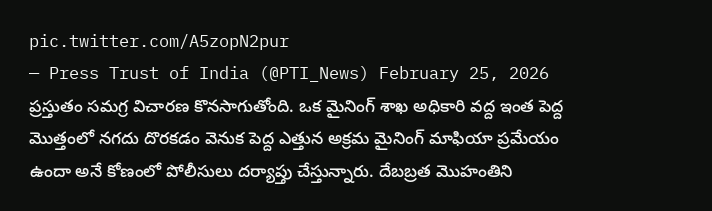pic.twitter.com/A5zopN2pur
— Press Trust of India (@PTI_News) February 25, 2026
ప్రస్తుతం సమగ్ర విచారణ కొనసాగుతోంది. ఒక మైనింగ్ శాఖ అధికారి వద్ద ఇంత పెద్ద మొత్తంలో నగదు దొరకడం వెనుక పెద్ద ఎత్తున అక్రమ మైనింగ్ మాఫియా ప్రమేయం ఉందా అనే కోణంలో పోలీసులు దర్యాప్తు చేస్తున్నారు. దేబబ్రత మొహంతిని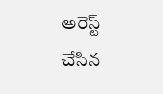అరెస్ట్ చేసిన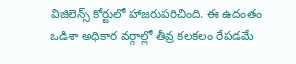విజిలెన్స్ కోర్టులో హాజరుపరిచింది. ఈ ఉదంతం ఒడిశా అధికార వర్గాల్లో తీవ్ర కలకలం రేపడమే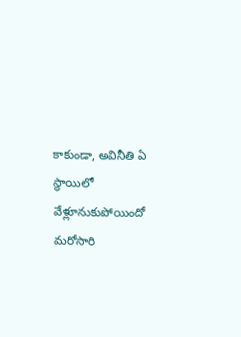కాకుండా, అవినీతి ఏ స్థాయిలో వేళ్లూనుకుపోయిందో మరోసారి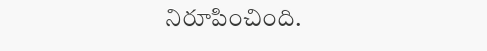నిరూపించింది.